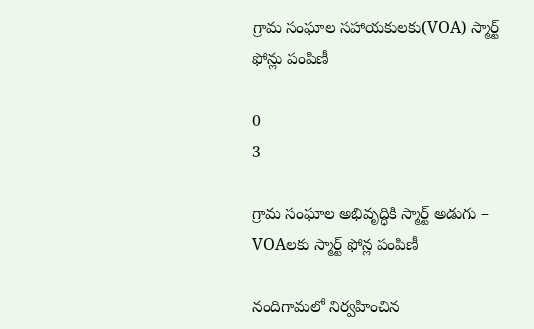గ్రామ సంఘాల సహాయకులకు(VOA) స్మార్ట్ ఫోన్లు పంపిణీ

0
3

గ్రామ సంఘాల అభివృద్ధికి స్మార్ట్ అడుగు – VOAలకు స్మార్ట్ ఫోన్ల పంపిణీ

నందిగామలో నిర్వహించిన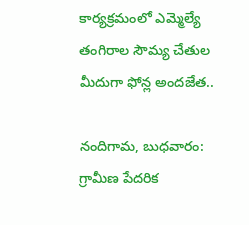కార్యక్రమంలో ఎమ్మెల్యే తంగిరాల సౌమ్య చేతుల మీదుగా ఫోన్ల అందజేత..

నందిగామ, బుధవారం: గ్రామీణ పేదరిక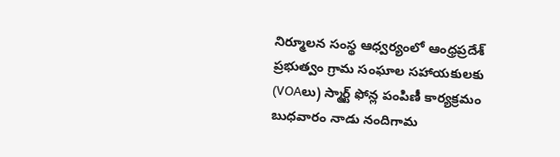నిర్మూలన సంస్థ ఆధ్వర్యంలో ఆంధ్రప్రదేశ్ ప్రభుత్వం గ్రామ సంఘాల సహాయకులకు (VOAలు) స్మార్ట్ ఫోన్ల పంపిణీ కార్యక్రమం బుధవారం నాడు నందిగామ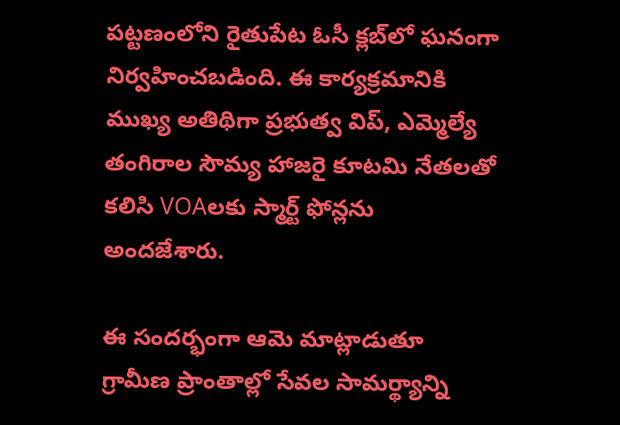పట్టణంలోని రైతుపేట ఓసీ క్లబ్‌లో ఘనంగా నిర్వహించబడింది. ఈ కార్యక్రమానికి ముఖ్య అతిథిగా ప్రభుత్వ విప్, ఎమ్మెల్యే తంగిరాల సౌమ్య హాజరై కూటమి నేతలతో కలిసి VOAలకు స్మార్ట్ ఫోన్లను అందజేశారు.

ఈ సందర్భంగా ఆమె మాట్లాడుతూ గ్రామీణ ప్రాంతాల్లో సేవల సామర్థ్యాన్ని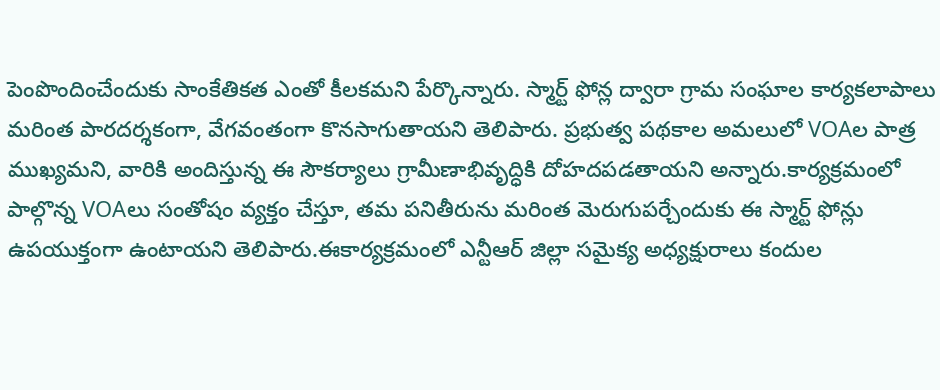పెంపొందించేందుకు సాంకేతికత ఎంతో కీలకమని పేర్కొన్నారు. స్మార్ట్ ఫోన్ల ద్వారా గ్రామ సంఘాల కార్యకలాపాలు మరింత పారదర్శకంగా, వేగవంతంగా కొనసాగుతాయని తెలిపారు. ప్రభుత్వ పథకాల అమలులో VOAల పాత్ర ముఖ్యమని, వారికి అందిస్తున్న ఈ సౌకర్యాలు గ్రామీణాభివృద్ధికి దోహదపడతాయని అన్నారు.కార్యక్రమంలో పాల్గొన్న VOAలు సంతోషం వ్యక్తం చేస్తూ, తమ పనితీరును మరింత మెరుగుపర్చేందుకు ఈ స్మార్ట్ ఫోన్లు ఉపయుక్తంగా ఉంటాయని తెలిపారు.ఈకార్యక్రమంలో ఎన్టీఆర్ జిల్లా సమైక్య అధ్యక్షురాలు కందుల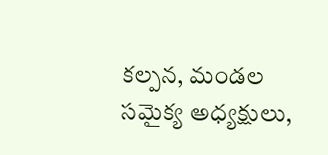కల్పన, మండల సమైక్య అధ్యక్షులు,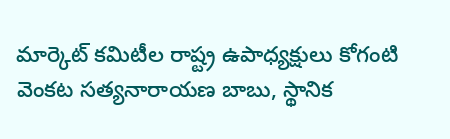మార్కెట్ కమిటీల రాష్ట్ర ఉపాధ్యక్షులు కోగంటి వెంకట సత్యనారాయణ బాబు, స్థానిక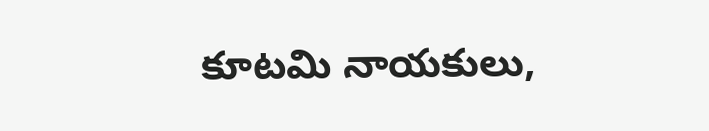కూటమి నాయకులు,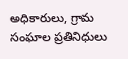అధికారులు, గ్రామ సంఘాల ప్రతినిధులు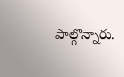పాల్గొన్నారు.